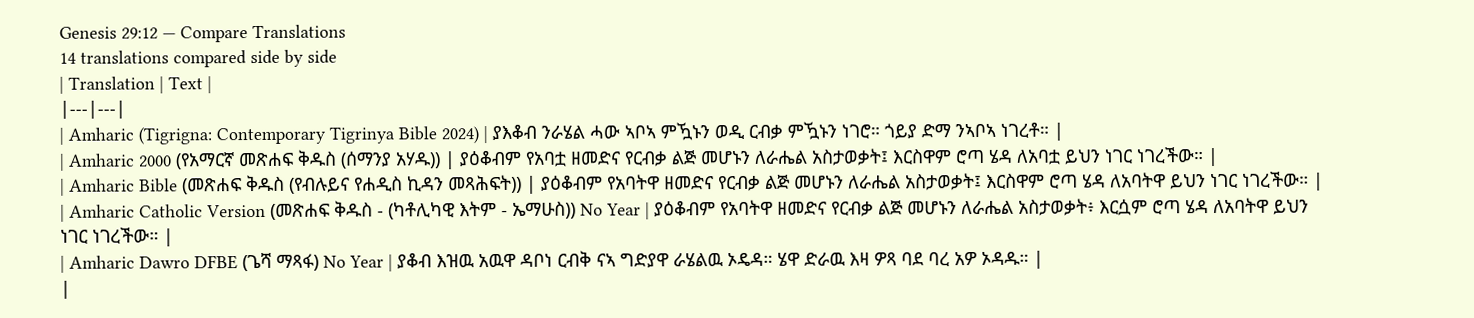Genesis 29:12 — Compare Translations
14 translations compared side by side
| Translation | Text |
|---|---|
| Amharic (Tigrigna: Contemporary Tigrinya Bible 2024) | ያእቆብ ንራሄል ሓው ኣቦኣ ምዃኑን ወዲ ርብቃ ምዃኑን ነገሮ። ጎይያ ድማ ንኣቦኣ ነገረቶ። |
| Amharic 2000 (የአማርኛ መጽሐፍ ቅዱስ (ሰማንያ አሃዱ)) | ያዕቆብም የአባቷ ዘመድና የርብቃ ልጅ መሆኑን ለራሔል አስታወቃት፤ እርስዋም ሮጣ ሄዳ ለአባቷ ይህን ነገር ነገረችው። |
| Amharic Bible (መጽሐፍ ቅዱስ (የብሉይና የሐዲስ ኪዳን መጻሕፍት)) | ያዕቆብም የአባትዋ ዘመድና የርብቃ ልጅ መሆኑን ለራሔል አስታወቃት፤ እርስዋም ሮጣ ሄዳ ለአባትዋ ይህን ነገር ነገረችው። |
| Amharic Catholic Version (መጽሐፍ ቅዱስ - (ካቶሊካዊ እትም - ኤማሁስ)) No Year | ያዕቆብም የአባትዋ ዘመድና የርብቃ ልጅ መሆኑን ለራሔል አስታወቃት፥ እርሷም ሮጣ ሄዳ ለአባትዋ ይህን ነገር ነገረችው። |
| Amharic Dawro DFBE (ጌሻ ማጻፋ) No Year | ያቆብ እዝዉ አዉዋ ዳቦነ ርብቅ ናኣ ግድያዋ ራሄልዉ ኦዴዳ። ሄዋ ድራዉ እዛ ዎጻ ባደ ባረ አዎ ኦዳዱ። |
|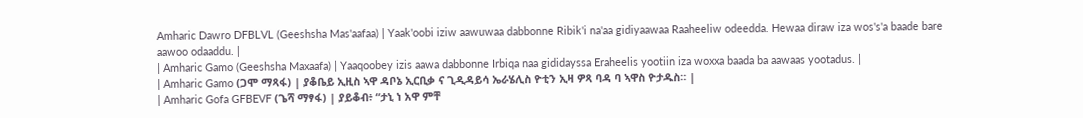Amharic Dawro DFBLVL (Geeshsha Mas'aafaa) | Yaak'oobi iziw aawuwaa dabbonne Ribik'i na'aa gidiyaawaa Raaheeliw odeedda. Hewaa diraw iza wos's'a baade bare aawoo odaaddu. |
| Amharic Gamo (Geeshsha Maxaafa) | Yaaqoobey izis aawa dabbonne Irbiqa naa gididayssa Eraheelis yootiin iza woxxa baada ba aawaas yootadus. |
| Amharic Gamo (ጋሞ ማጻፋ) | ያቆቤይ ኢዚስ ኣዋ ዳቦኔ ኢርቢቃ ና ጊዲዳይሳ ኤራሄሊስ ዮቲን ኢዛ ዎጻ ባዳ ባ ኣዋስ ዮታዱስ። |
| Amharic Gofa GFBEVF (ጌሻ ማፃፋ) | ያይቆብ፥ “ታኒ ነ አዋ ምቸ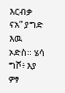እርብቃ ናአ” ያግድ እዉ ኦድስ። ሄሳ ግሾ፥ እያ ዎፃ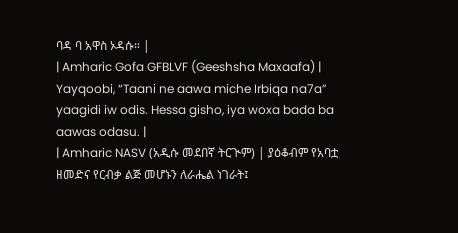ባዳ ባ አዋስ ኦዳሱ። |
| Amharic Gofa GFBLVF (Geeshsha Maxaafa) | Yayqoobi, “Taani ne aawa miche Irbiqa na7a” yaagidi iw odis. Hessa gisho, iya woxa bada ba aawas odasu. |
| Amharic NASV (አዲሱ መደበኛ ትርጒም) | ያዕቆብም የአባቷ ዘመድና የርብቃ ልጅ መሆኑን ለራሔል ነገራት፤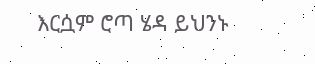እርሷም ሮጣ ሄዳ ይህንኑ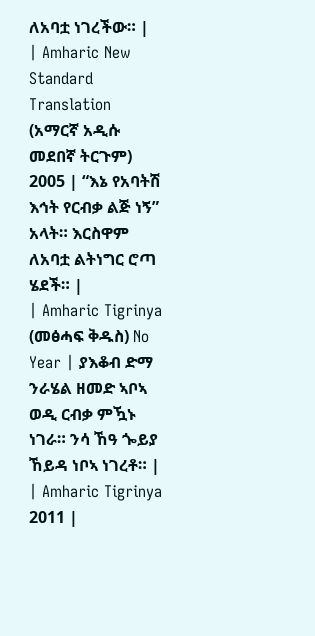ለአባቷ ነገረችው። |
| Amharic New Standard Translation (አማርኛ አዲሱ መደበኛ ትርጉም) 2005 | “እኔ የአባትሽ እኅት የርብቃ ልጅ ነኝ” አላት። እርስዋም ለአባቷ ልትነግር ሮጣ ሄደች። |
| Amharic Tigrinya (መፅሓፍ ቅዱስ) No Year | ያእቆብ ድማ ንራሄል ዘመድ ኣቦኣ ወዲ ርብቃ ምዃኑ ነገራ። ንሳ ኸዓ ጐይያ ኸይዳ ነቦኣ ነገረቶ። |
| Amharic Tigrinya 2011 |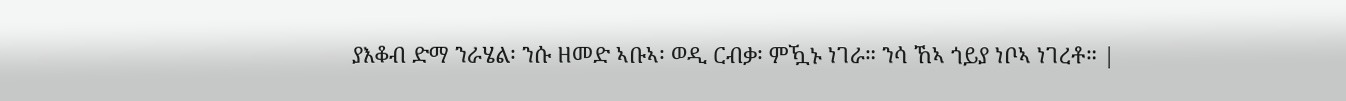ያእቆብ ድማ ንራሄል፡ ንሱ ዘመድ ኣቡኣ፡ ወዲ ርብቃ፡ ምዃኑ ነገራ። ንሳ ኸኣ ጎይያ ነቦኣ ነገረቶ። |